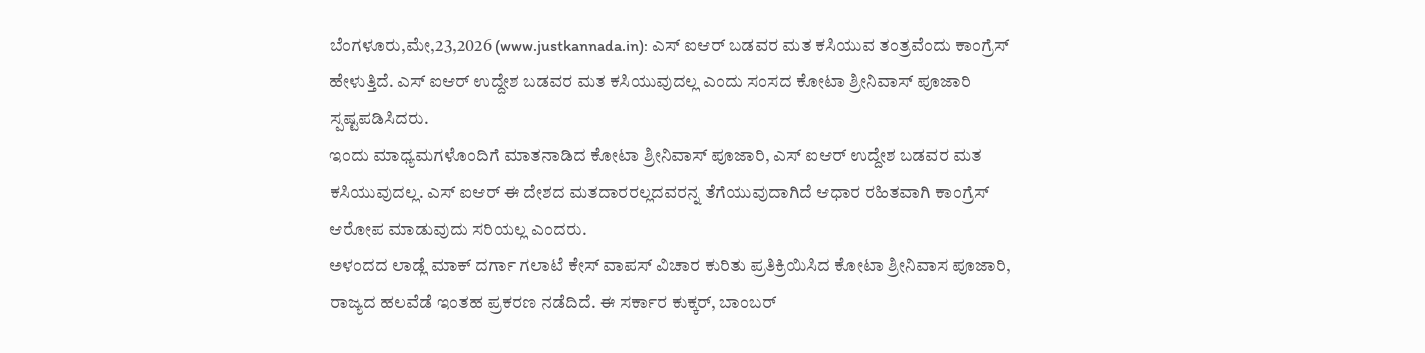ಬೆಂಗಳೂರು,ಮೇ,23,2026 (www.justkannada.in): ಎಸ್ ಐಆರ್ ಬಡವರ ಮತ ಕಸಿಯುವ ತಂತ್ರವೆಂದು ಕಾಂಗ್ರೆಸ್ ಹೇಳುತ್ತಿದೆ. ಎಸ್ ಐಆರ್ ಉದ್ದೇಶ ಬಡವರ ಮತ ಕಸಿಯುವುದಲ್ಲ ಎಂದು ಸಂಸದ ಕೋಟಾ ಶ್ರೀನಿವಾಸ್ ಪೂಜಾರಿ ಸ್ಪಷ್ಟಪಡಿಸಿದರು.
ಇಂದು ಮಾಧ್ಯಮಗಳೊಂದಿಗೆ ಮಾತನಾಡಿದ ಕೋಟಾ ಶ್ರೀನಿವಾಸ್ ಪೂಜಾರಿ, ಎಸ್ ಐಆರ್ ಉದ್ದೇಶ ಬಡವರ ಮತ ಕಸಿಯುವುದಲ್ಲ. ಎಸ್ ಐಆರ್ ಈ ದೇಶದ ಮತದಾರರಲ್ಲದವರನ್ನ ತೆಗೆಯುವುದಾಗಿದೆ ಆಧಾರ ರಹಿತವಾಗಿ ಕಾಂಗ್ರೆಸ್ ಆರೋಪ ಮಾಡುವುದು ಸರಿಯಲ್ಲ ಎಂದರು.
ಅಳಂದದ ಲಾಡ್ಲೆ ಮಾಕ್ ದರ್ಗಾ ಗಲಾಟೆ ಕೇಸ್ ವಾಪಸ್ ವಿಚಾರ ಕುರಿತು ಪ್ರತಿಕ್ರಿಯಿಸಿದ ಕೋಟಾ ಶ್ರೀನಿವಾಸ ಪೂಜಾರಿ, ರಾಜ್ಯದ ಹಲವೆಡೆ ಇಂತಹ ಪ್ರಕರಣ ನಡೆದಿದೆ. ಈ ಸರ್ಕಾರ ಕುಕ್ಕರ್, ಬಾಂಬರ್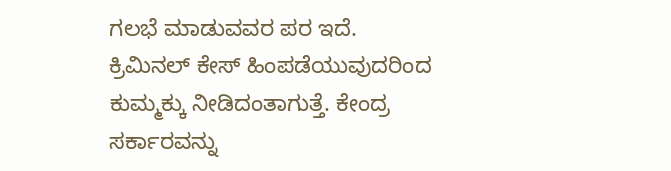ಗಲಭೆ ಮಾಡುವವರ ಪರ ಇದೆ. ಕ್ರಿಮಿನಲ್ ಕೇಸ್ ಹಿಂಪಡೆಯುವುದರಿಂದ ಕುಮ್ಮಕ್ಕು ನೀಡಿದಂತಾಗುತ್ತೆ. ಕೇಂದ್ರ ಸರ್ಕಾರವನ್ನು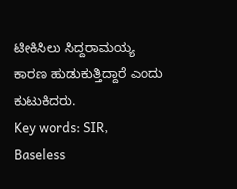ಟೀಕಿಸಿಲು ಸಿದ್ದರಾಮಯ್ಯ ಕಾರಣ ಹುಡುಕುತ್ತಿದ್ದಾರೆ ಎಂದು ಕುಟುಕಿದರು.
Key words: SIR, Baseless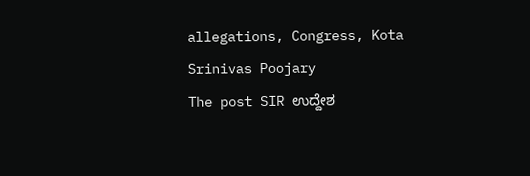allegations, Congress, Kota Srinivas Poojary
The post SIR ಉದ್ದೇಶ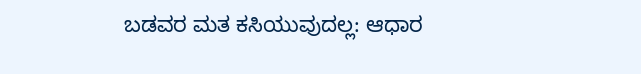ಬಡವರ ಮತ ಕಸಿಯುವುದಲ್ಲ: ಆಧಾರ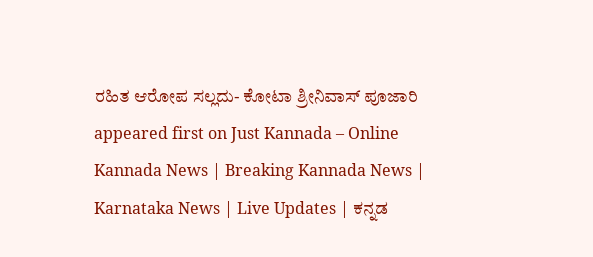ರಹಿತ ಆರೋಪ ಸಲ್ಲದು- ಕೋಟಾ ಶ್ರೀನಿವಾಸ್ ಪೂಜಾರಿ appeared first on Just Kannada – Online Kannada News | Breaking Kannada News | Karnataka News | Live Updates | ಕನ್ನಡ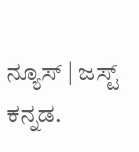ನ್ಯೂಸ್ | ಜಸ್ಟ್ ಕನ್ನಡ.